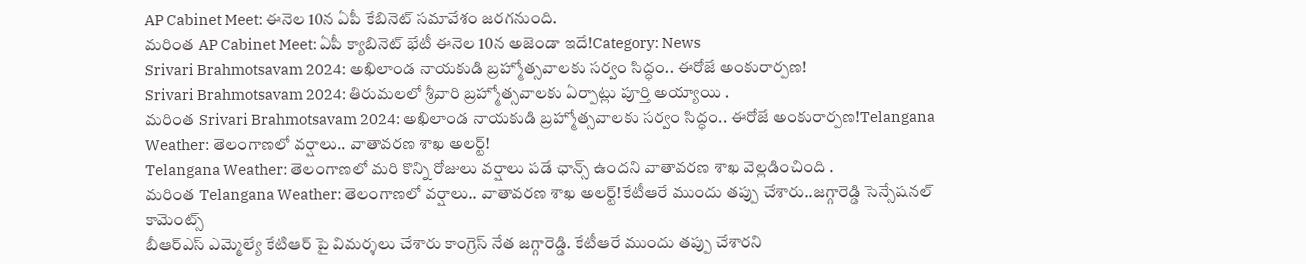AP Cabinet Meet: ఈనెల 10న ఏపీ కేబినెట్ సమావేశం జరగనుంది.
మరింత AP Cabinet Meet: ఏపీ క్యాబినెట్ భేటీ ఈనెల 10న అజెండా ఇదే!Category: News
Srivari Brahmotsavam 2024: అఖిలాండ నాయకుడి బ్రహ్మోత్సవాలకు సర్వం సిద్ధం.. ఈరోజే అంకురార్పణ!
Srivari Brahmotsavam 2024: తిరుమలలో శ్రీవారి బ్రహ్మోత్సవాలకు ఏర్పాట్లు పూర్తి అయ్యాయి .
మరింత Srivari Brahmotsavam 2024: అఖిలాండ నాయకుడి బ్రహ్మోత్సవాలకు సర్వం సిద్ధం.. ఈరోజే అంకురార్పణ!Telangana Weather: తెలంగాణలో వర్షాలు.. వాతావరణ శాఖ అలర్ట్!
Telangana Weather: తెలంగాణలో మరి కొన్ని రోజులు వర్షాలు పడే ఛాన్స్ ఉందని వాతావరణ శాఖ వెల్లడించింది .
మరింత Telangana Weather: తెలంగాణలో వర్షాలు.. వాతావరణ శాఖ అలర్ట్!కేటీఆరే ముందు తప్పు చేశారు..జగ్గారెడ్డి సెన్సేషనల్ కామెంట్స్
బీఆర్ఎస్ ఎమ్మెల్యే కేటిఆర్ పై విమర్శలు చేశారు కాంగ్రెస్ నేత జగ్గారెడ్డి. కేటీఆరే ముందు తప్పు చేశారని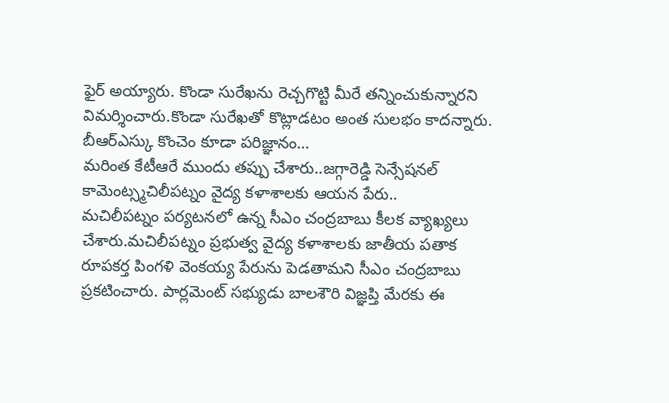ఫైర్ అయ్యారు. కొండా సురేఖను రెచ్చగొట్టి మీరే తన్నించుకున్నారని విమర్శించారు.కొండా సురేఖతో కొట్లాడటం అంత సులభం కాదన్నారు. బీఆర్ఎస్కు కొంచెం కూడా పరిజ్ఞానం…
మరింత కేటీఆరే ముందు తప్పు చేశారు..జగ్గారెడ్డి సెన్సేషనల్ కామెంట్స్మచిలీపట్నం వైద్య కళాశాలకు ఆయన పేరు..
మచిలీపట్నం పర్యటనలో ఉన్న సీఎం చంద్రబాబు కీలక వ్యాఖ్యలు చేశారు.మచిలీపట్నం ప్రభుత్వ వైద్య కళాశాలకు జాతీయ పతాక రూపకర్త పింగళి వెంకయ్య పేరును పెడతామని సీఎం చంద్రబాబు ప్రకటించారు. పార్లమెంట్ సభ్యుడు బాలశౌరి విజ్ఞప్తి మేరకు ఈ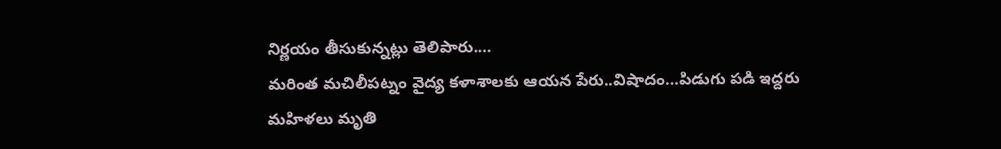నిర్ణయం తీసుకున్నట్లు తెలిపారు.…
మరింత మచిలీపట్నం వైద్య కళాశాలకు ఆయన పేరు..విషాదం…పిడుగు పడి ఇద్దరు మహిళలు మృతి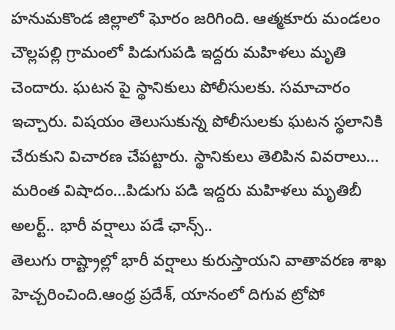హనుమకొండ జిల్లాలో ఘోరం జరిగింది. ఆత్మకూరు మండలం చౌల్లపల్లి గ్రామంలో పిడుగుపడి ఇద్దరు మహిళలు మృతి చెందారు. ఘటన పై స్థానికులు పోలీసులకు. సమాచారం ఇచ్చారు. విషయం తెలుసుకున్న పోలీసులకు ఘటన స్థలానికి చేరుకుని విచారణ చేపట్టారు. స్థానికులు తెలిపిన వివరాలు…
మరింత విషాదం…పిడుగు పడి ఇద్దరు మహిళలు మృతిబీ అలర్ట్.. భారీ వర్షాలు పడే ఛాన్స్..
తెలుగు రాష్ట్రాల్లో భారీ వర్షాలు కురుస్తాయని వాతావరణ శాఖ హెచ్చరించింది.ఆంధ్ర ప్రదేశ్, యానంలో దిగువ ట్రోపో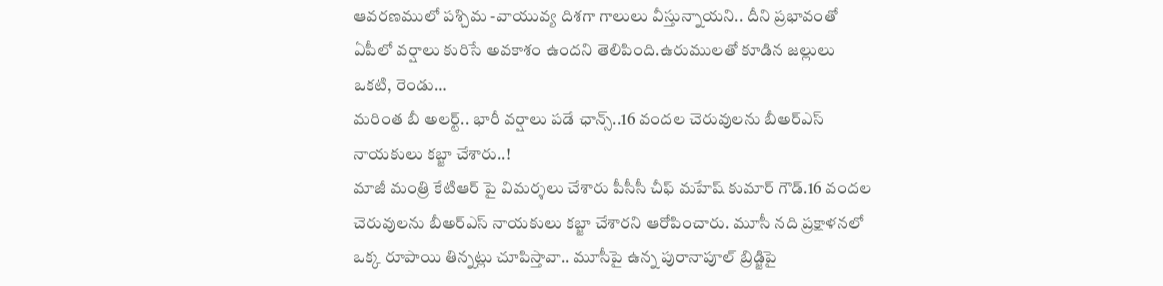ఆవరణములో పశ్చిమ -వాయువ్య దిశగా గాలులు వీస్తున్నాయని.. దీని ప్రభావంతో ఏపీలో వర్షాలు కురిసే అవకాశం ఉందని తెలిపింది.ఉరుములతో కూడిన జల్లులు ఒకటి, రెండు…
మరింత బీ అలర్ట్.. భారీ వర్షాలు పడే ఛాన్స్..16 వందల చెరువులను బీఅర్ఎస్ నాయకులు కబ్జా చేశారు..!
మాజీ మంత్రి కేటిఆర్ పై విమర్శలు చేశారు పీసీసీ చీఫ్ మహేష్ కుమార్ గౌడ్.16 వందల చెరువులను బీఅర్ఎస్ నాయకులు కబ్జా చేశారని ఆరోపించారు. మూసీ నది ప్రక్షాళనలో ఒక్క రూపాయి తిన్నట్లు చూపిస్తావా.. మూసీపై ఉన్న పురానాపూల్ బ్రిడ్జిపై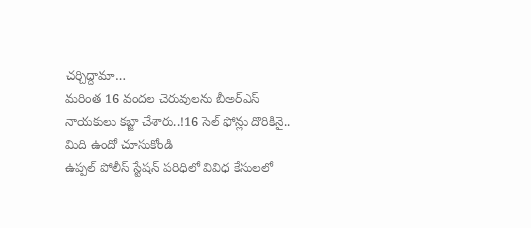చర్చిద్దామా…
మరింత 16 వందల చెరువులను బీఅర్ఎస్ నాయకులు కబ్జా చేశారు..!16 సెల్ ఫోన్లు దొరికినై.. మిది ఉందో చూసుకోండి
ఉప్పల్ పోలీస్ స్టేషన్ పరిధిలో వివిధ కేసులలో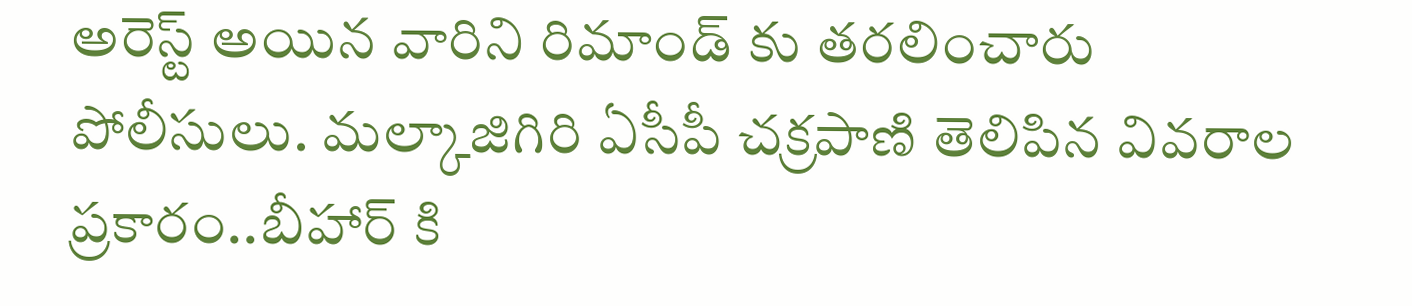అరెస్ట్ అయిన వారిని రిమాండ్ కు తరలించారు పోలీసులు. మల్కాజిగిరి ఏసీపీ చక్రపాణి తెలిపిన వివరాల ప్రకారం..బీహార్ కి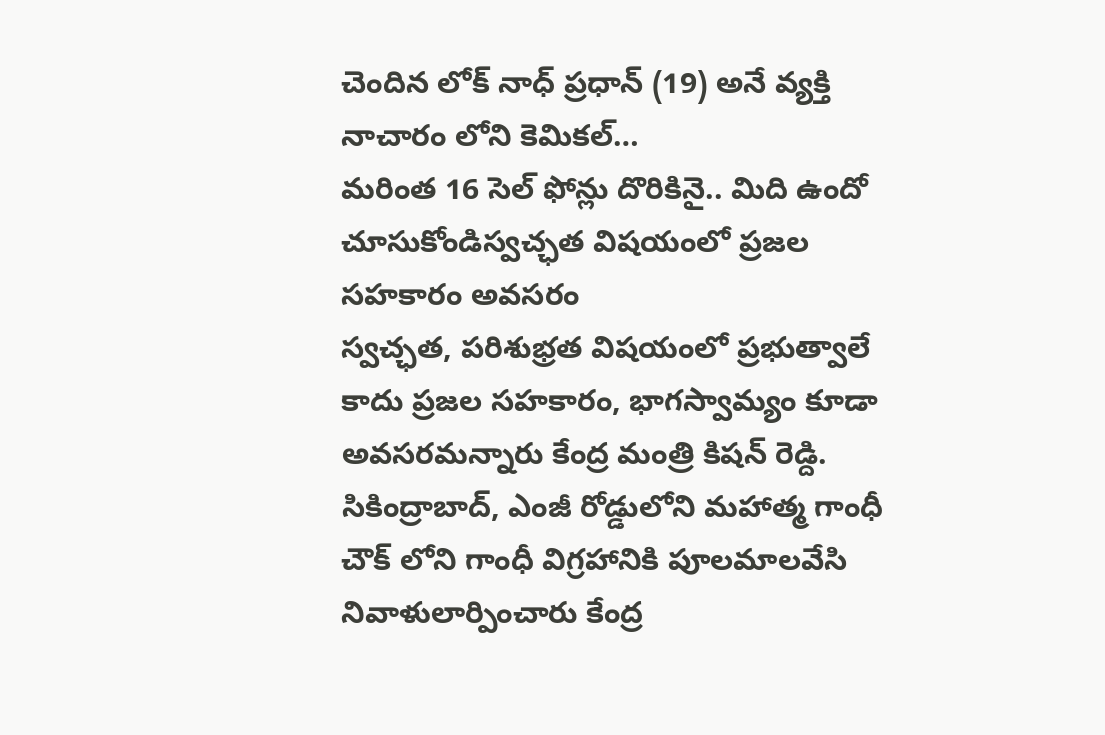చెందిన లోక్ నాధ్ ప్రధాన్ (19) అనే వ్యక్తి నాచారం లోని కెమికల్…
మరింత 16 సెల్ ఫోన్లు దొరికినై.. మిది ఉందో చూసుకోండిస్వచ్ఛత విషయంలో ప్రజల సహకారం అవసరం
స్వచ్ఛత, పరిశుభ్రత విషయంలో ప్రభుత్వాలే కాదు ప్రజల సహకారం, భాగస్వామ్యం కూడా అవసరమన్నారు కేంద్ర మంత్రి కిషన్ రెడ్ది. సికింద్రాబాద్, ఎంజీ రోడ్డులోని మహాత్మ గాంధీ చౌక్ లోని గాంధీ విగ్రహానికి పూలమాలవేసి నివాళులార్పించారు కేంద్ర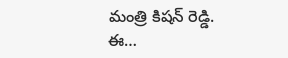మంత్రి కిషన్ రెడ్డి. ఈ…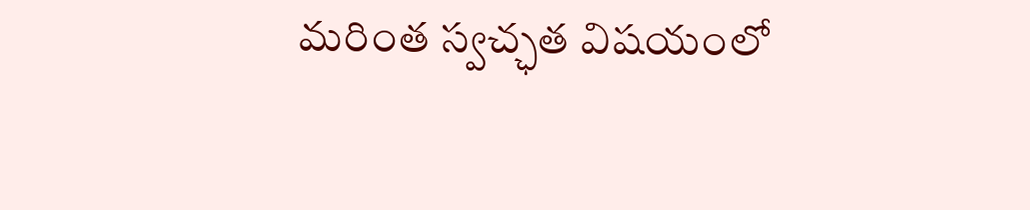మరింత స్వచ్ఛత విషయంలో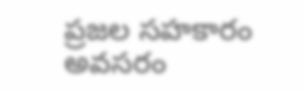ప్రజల సహకారం అవసరం